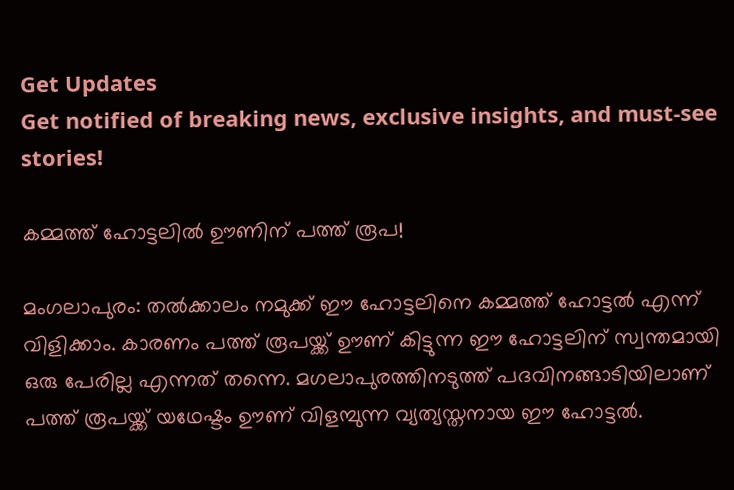Get Updates
Get notified of breaking news, exclusive insights, and must-see stories!

കമ്മത്ത് ഹോട്ടലില്‍ ഊണിന് പത്ത് രൂപ!

മംഗലാപുരം: തല്‍ക്കാലം നമുക്ക് ഈ ഹോട്ടലിനെ കമ്മത്ത് ഹോട്ടല്‍ എന്ന് വിളിക്കാം. കാരണം പത്ത് രൂപയ്ക്ക് ഊണ് കിട്ടുന്ന ഈ ഹോട്ടലിന് സ്വന്തമായി ഒരു പേരില്ല എന്നത് തന്നെ. മഗലാപുരത്തിനടുത്ത് പദവിനങ്ങാടിയിലാണ് പത്ത് രൂപയ്ക്ക് യഥേഷ്ടം ഊണ് വിളമ്പുന്ന വ്യത്യസ്തനായ ഈ ഹോട്ടല്‍.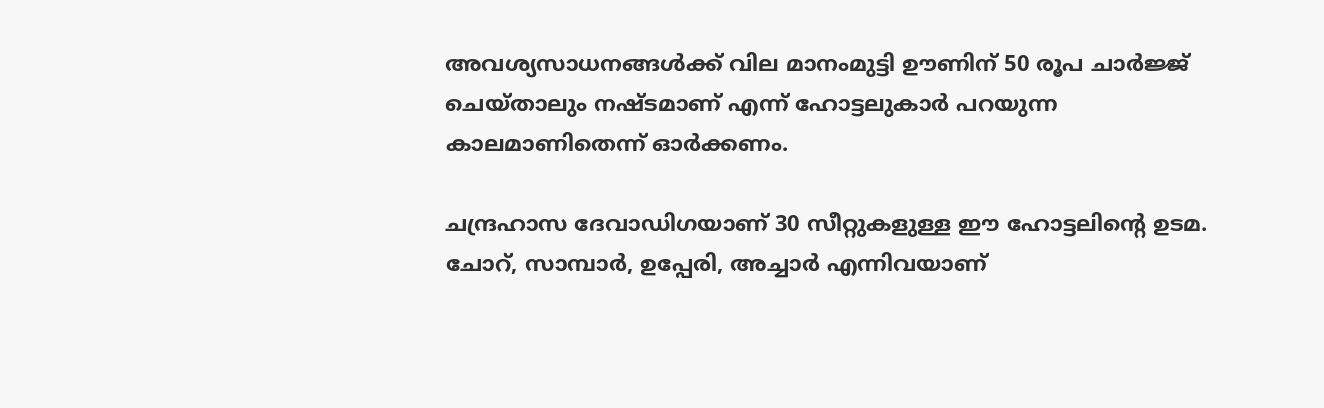അവശ്യസാധനങ്ങള്‍ക്ക് വില മാനംമുട്ടി ഊണിന് 50 രൂപ ചാര്‍ജ്ജ് ചെയ്താലും നഷ്ടമാണ് എന്ന് ഹോട്ടലുകാര്‍ പറയുന്ന കാലമാണിതെന്ന് ഓര്‍ക്കണം.

ചന്ദ്രഹാസ ദേവാഡിഗയാണ് 30 സീറ്റുകളുള്ള ഈ ഹോട്ടലിന്റെ ഉടമ. ചോറ്, സാമ്പാര്‍, ഉപ്പേരി, അച്ചാര്‍ എന്നിവയാണ്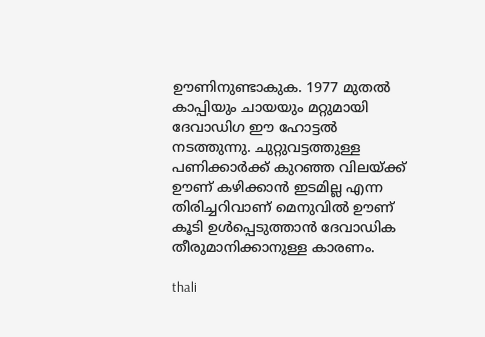ഊണിനുണ്ടാകുക. 1977 മുതല്‍ കാപ്പിയും ചായയും മറ്റുമായി ദേവാഡിഗ ഈ ഹോട്ടല്‍ നടത്തുന്നു. ചുറ്റുവട്ടത്തുള്ള പണിക്കാര്‍ക്ക് കുറഞ്ഞ വിലയ്ക്ക് ഊണ് കഴിക്കാന്‍ ഇടമില്ല എന്ന തിരിച്ചറിവാണ് മെനുവില്‍ ഊണ് കൂടി ഉള്‍പ്പെടുത്താന്‍ ദേവാഡിക തീരുമാനിക്കാനുള്ള കാരണം.

thali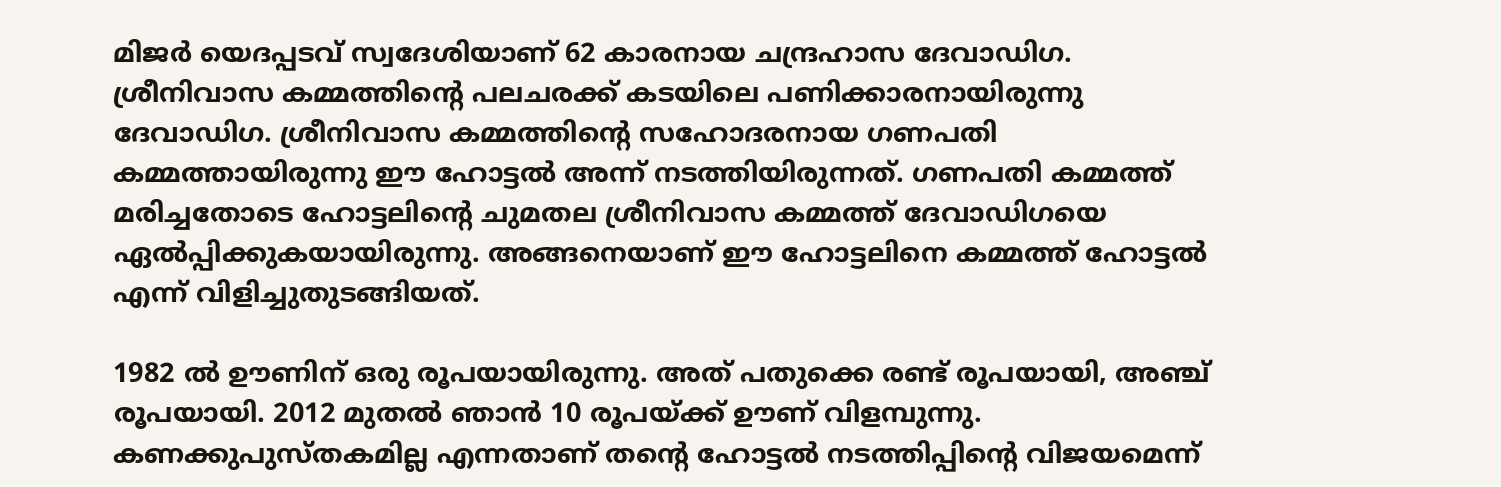മിജര്‍ യെദപ്പടവ് സ്വദേശിയാണ് 62 കാരനായ ചന്ദ്രഹാസ ദേവാഡിഗ. ശ്രീനിവാസ കമ്മത്തിന്റെ പലചരക്ക് കടയിലെ പണിക്കാരനായിരുന്നു ദേവാഡിഗ. ശ്രീനിവാസ കമ്മത്തിന്റെ സഹോദരനായ ഗണപതി കമ്മത്തായിരുന്നു ഈ ഹോട്ടല്‍ അന്ന് നടത്തിയിരുന്നത്. ഗണപതി കമ്മത്ത് മരിച്ചതോടെ ഹോട്ടലിന്റെ ചുമതല ശ്രീനിവാസ കമ്മത്ത് ദേവാഡിഗയെ ഏല്‍പ്പിക്കുകയായിരുന്നു. അങ്ങനെയാണ് ഈ ഹോട്ടലിനെ കമ്മത്ത് ഹോട്ടല്‍ എന്ന് വിളിച്ചുതുടങ്ങിയത്.

1982 ല്‍ ഊണിന് ഒരു രൂപയായിരുന്നു. അത് പതുക്കെ രണ്ട് രൂപയായി, അഞ്ച് രൂപയായി. 2012 മുതല്‍ ഞാന്‍ 10 രൂപയ്ക്ക് ഊണ് വിളമ്പുന്നു. കണക്കുപുസ്തകമില്ല എന്നതാണ് തന്റെ ഹോട്ടല്‍ നടത്തിപ്പിന്റെ വിജയമെന്ന്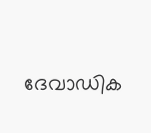ദേവാഡിക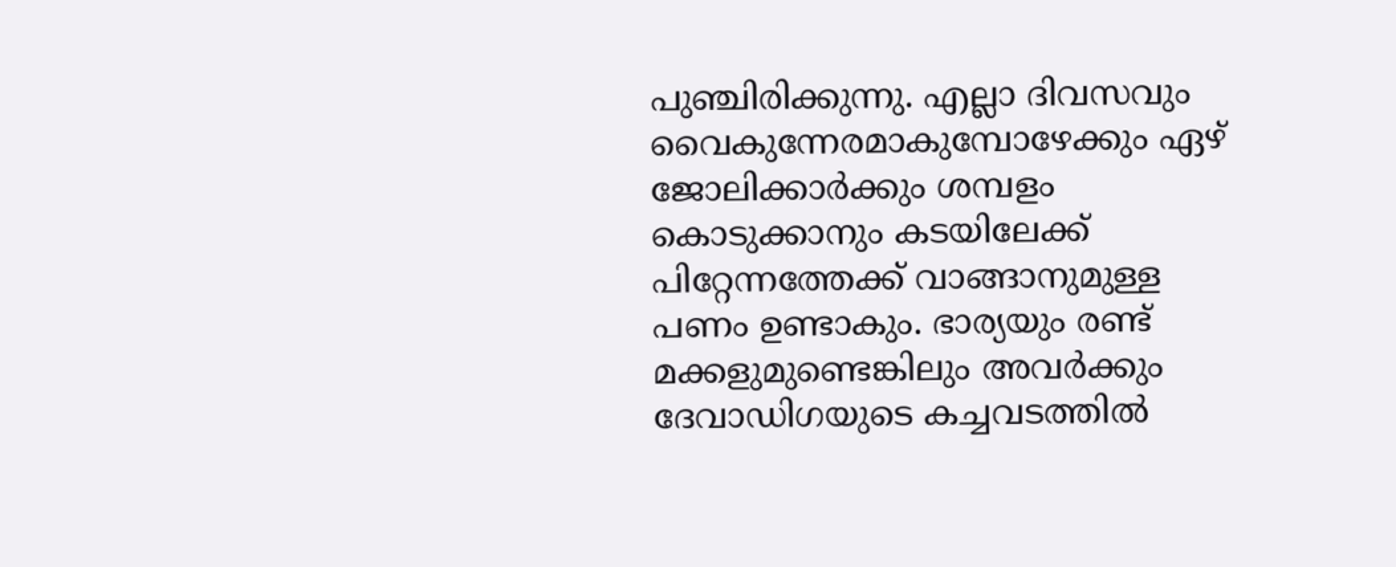പുഞ്ചിരിക്കുന്നു. എല്ലാ ദിവസവും വൈകുന്നേരമാകുമ്പോഴേക്കും ഏഴ് ജോലിക്കാര്‍ക്കും ശമ്പളം കൊടുക്കാനും കടയിലേക്ക് പിറ്റേന്നത്തേക്ക് വാങ്ങാനുമുള്ള പണം ഉണ്ടാകും. ഭാര്യയും രണ്ട് മക്കളുമുണ്ടെങ്കിലും അവര്‍ക്കും ദേവാഡിഗയുടെ കച്ചവടത്തില്‍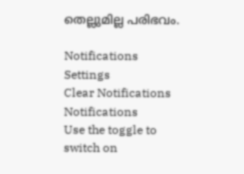തെല്ലുമില്ല പരിഭവം.

Notifications
Settings
Clear Notifications
Notifications
Use the toggle to switch on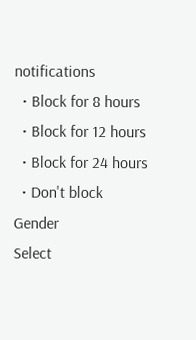notifications
  • Block for 8 hours
  • Block for 12 hours
  • Block for 24 hours
  • Don't block
Gender
Select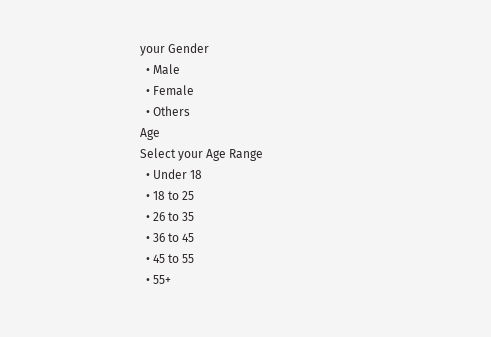your Gender
  • Male
  • Female
  • Others
Age
Select your Age Range
  • Under 18
  • 18 to 25
  • 26 to 35
  • 36 to 45
  • 45 to 55
  • 55+